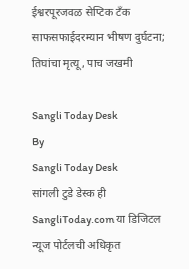ईश्वरपूरजवळ सेप्टिक टँक साफसफाईदरम्यान भीषण दुर्घटना; तिघांचा मृत्यू, पाच जखमी

Sangli Today Desk
By
Sangli Today Desk
सांगली टुडे डेस्क ही SangliToday.com या डिजिटल न्यूज पोर्टलची अधिकृत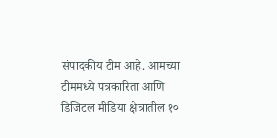संपादकीय टीम आहे. आमच्या टीममध्ये पत्रकारिता आणि डिजिटल मीडिया क्षेत्रातील १०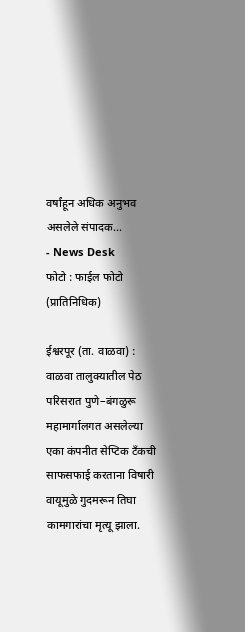वर्षांहून अधिक अनुभव असलेले संपादक...
- News Desk
फोटो : फाईल फोटो (प्रातिनिधिक)

ईश्वरपूर (ता. वाळवा) : वाळवा तालुक्यातील पेठ परिसरात पुणे–बंगळुरू महामार्गालगत असलेल्या एका कंपनीत सेप्टिक टँकची साफसफाई करताना विषारी वायूमुळे गुदमरून तिघा कामगारांचा मृत्यू झाला.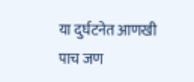या दुर्घटनेत आणखी पाच जण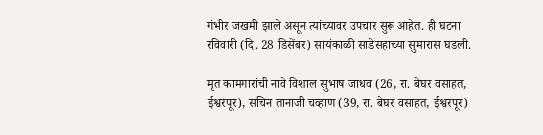गंभीर जखमी झाले असून त्यांच्यावर उपचार सुरू आहेत. ही घटना रविवारी (दि. 28 डिसेंबर) सायंकाळी साडेसहाच्या सुमारास घडली.

मृत कामगारांची नावे विशाल सुभाष जाधव (26, रा. बेघर वसाहत, ईश्वरपूर), सचिन तानाजी चव्हाण (39, रा. बेघर वसाहत, ईश्वरपूर)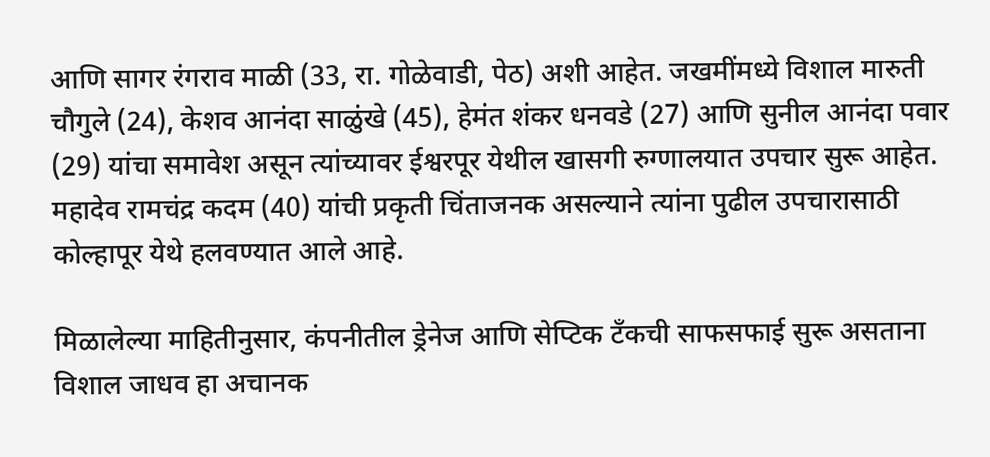आणि सागर रंगराव माळी (33, रा. गोळेवाडी, पेठ) अशी आहेत. जखमींमध्ये विशाल मारुती चौगुले (24), केशव आनंदा साळुंखे (45), हेमंत शंकर धनवडे (27) आणि सुनील आनंदा पवार (29) यांचा समावेश असून त्यांच्यावर ईश्वरपूर येथील खासगी रुग्णालयात उपचार सुरू आहेत. महादेव रामचंद्र कदम (40) यांची प्रकृती चिंताजनक असल्याने त्यांना पुढील उपचारासाठी कोल्हापूर येथे हलवण्यात आले आहे.

मिळालेल्या माहितीनुसार, कंपनीतील ड्रेनेज आणि सेप्टिक टँकची साफसफाई सुरू असताना विशाल जाधव हा अचानक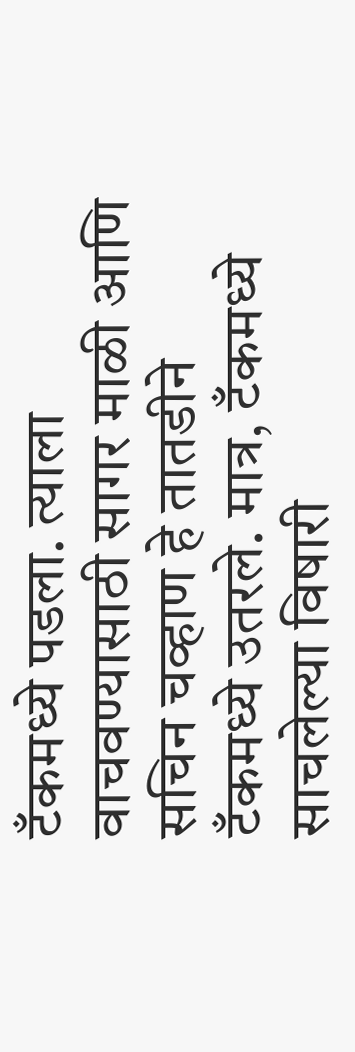टँकमध्ये पडला. त्याला वाचवण्यासाठी सागर माळी आणि सचिन चव्हाण हे तातडीने टँकमध्ये उतरले. मात्र, टँकमध्ये साचलेल्या विषारी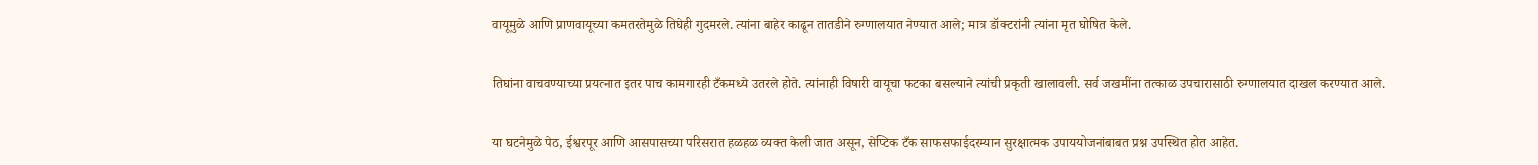वायूमुळे आणि प्राणवायूच्या कमतरतेमुळे तिघेही गुदमरले. त्यांना बाहेर काढून तातडीने रुग्णालयात नेण्यात आले; मात्र डॉक्टरांनी त्यांना मृत घोषित केले.

तिघांना वाचवण्याच्या प्रयत्नात इतर पाच कामगारही टँकमध्ये उतरले होते. त्यांनाही विषारी वायूचा फटका बसल्याने त्यांची प्रकृती खालावली. सर्व जखमींना तत्काळ उपचारासाठी रुग्णालयात दाखल करण्यात आले.

या घटनेमुळे पेठ, ईश्वरपूर आणि आसपासच्या परिसरात हळहळ व्यक्त केली जात असून, सेप्टिक टँक साफसफाईदरम्यान सुरक्षात्मक उपाययोजनांबाबत प्रश्न उपस्थित होत आहेत.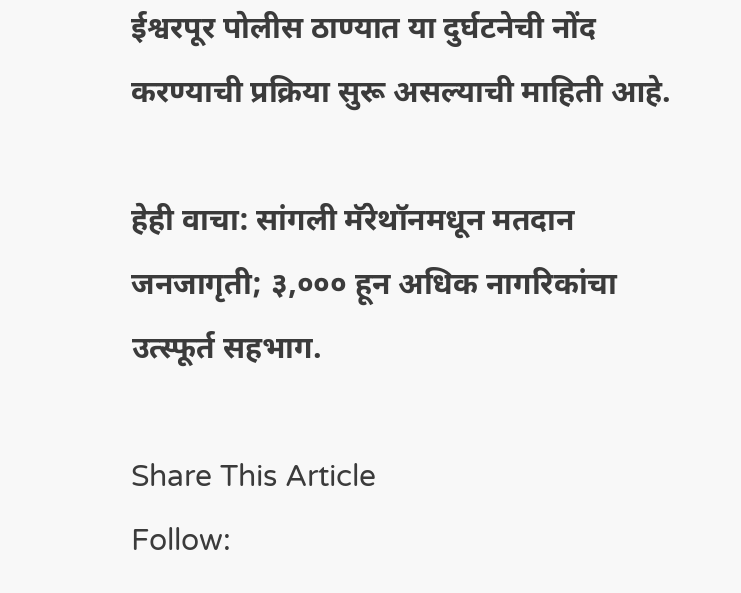ईश्वरपूर पोलीस ठाण्यात या दुर्घटनेची नोंद करण्याची प्रक्रिया सुरू असल्याची माहिती आहे.

हेही वाचा: सांगली मॅरेथॉनमधून मतदान जनजागृती; ३,००० हून अधिक नागरिकांचा उत्स्फूर्त सहभाग.

Share This Article
Follow: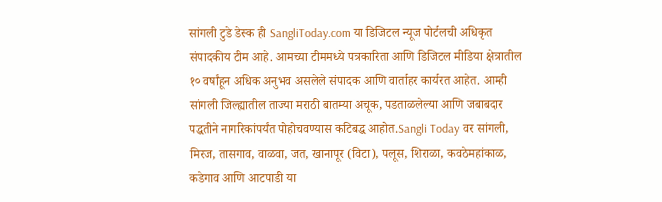सांगली टुडे डेस्क ही SangliToday.com या डिजिटल न्यूज पोर्टलची अधिकृत संपादकीय टीम आहे. आमच्या टीममध्ये पत्रकारिता आणि डिजिटल मीडिया क्षेत्रातील १० वर्षांहून अधिक अनुभव असलेले संपादक आणि वार्ताहर कार्यरत आहेत. आम्ही सांगली जिल्ह्यातील ताज्या मराठी बातम्या अचूक, पडताळलेल्या आणि जबाबदार पद्धतीने नागरिकांपर्यंत पोहोचवण्यास कटिबद्ध आहोत.Sangli Today वर सांगली, मिरज, तासगाव, वाळवा, जत, खानापूर (विटा), पलूस, शिराळा, कवठेमहांकाळ, कडेगाव आणि आटपाडी या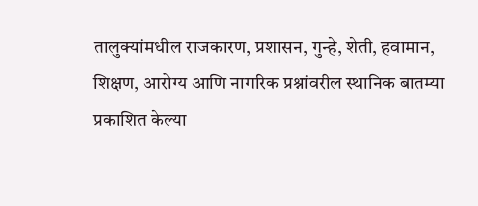तालुक्यांमधील राजकारण, प्रशासन, गुन्हे, शेती, हवामान, शिक्षण, आरोग्य आणि नागरिक प्रश्नांवरील स्थानिक बातम्या प्रकाशित केल्या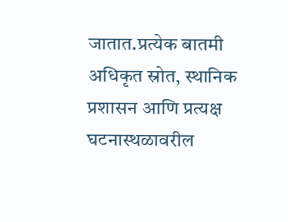जातात.प्रत्येक बातमी अधिकृत स्रोत, स्थानिक प्रशासन आणि प्रत्यक्ष घटनास्थळावरील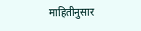माहितीनुसार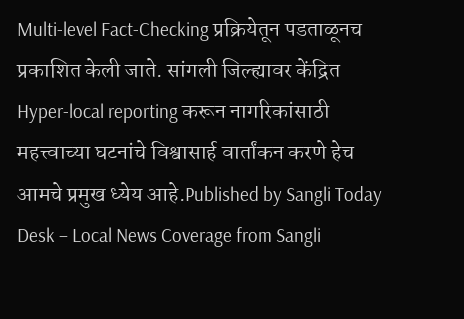Multi-level Fact-Checking प्रक्रियेतून पडताळूनच प्रकाशित केली जाते. सांगली जिल्ह्यावर केंद्रित Hyper-local reporting करून नागरिकांसाठी महत्त्वाच्या घटनांचे विश्वासार्ह वार्तांकन करणे हेच आमचे प्रमुख ध्येय आहे.Published by Sangli Today Desk – Local News Coverage from Sangli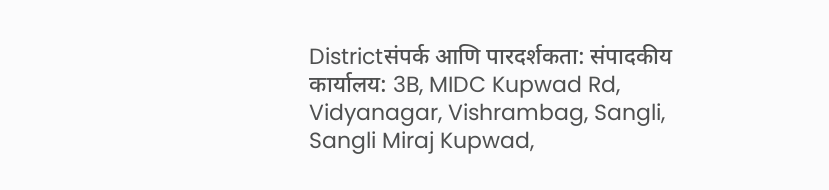Districtसंपर्क आणि पारदर्शकता: संपादकीय कार्यालय: 3B, MIDC Kupwad Rd, Vidyanagar, Vishrambag, Sangli, Sangli Miraj Kupwad,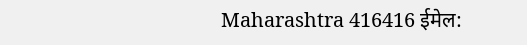Maharashtra 416416 ईमेल: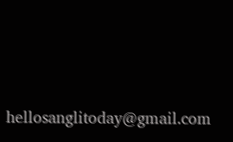hellosanglitoday@gmail.com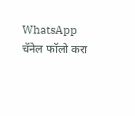WhatsApp चॅनेल फॉलो करा